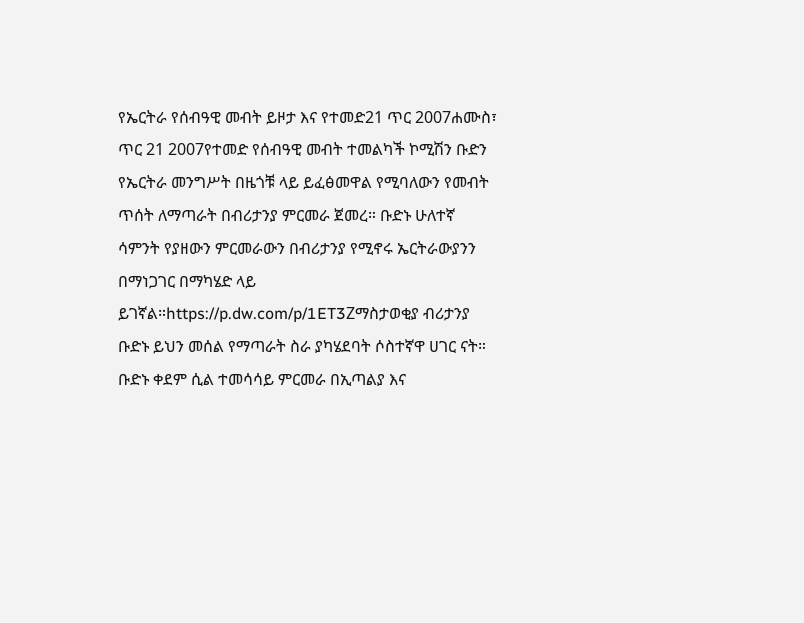የኤርትራ የሰብዓዊ መብት ይዞታ እና የተመድ21 ጥር 2007ሐሙስ፣ ጥር 21 2007የተመድ የሰብዓዊ መብት ተመልካች ኮሚሽን ቡድን የኤርትራ መንግሥት በዜጎቹ ላይ ይፈፅመዋል የሚባለውን የመብት ጥሰት ለማጣራት በብሪታንያ ምርመራ ጀመረ። ቡድኑ ሁለተኛ ሳምንት የያዘውን ምርመራውን በብሪታንያ የሚኖሩ ኤርትራውያንን በማነጋገር በማካሄድ ላይ ይገኛል።https://p.dw.com/p/1ET3Zማስታወቂያ ብሪታንያ ቡድኑ ይህን መሰል የማጣራት ስራ ያካሄደባት ሶስተኛዋ ሀገር ናት። ቡድኑ ቀደም ሲል ተመሳሳይ ምርመራ በኢጣልያ እና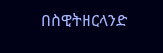በስዊትዘርላንድ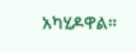አካሂዶዋል።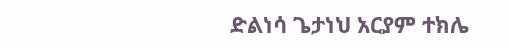ድልነሳ ጌታነህ አርያም ተክሌ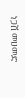ነጋሽ መሀመድ